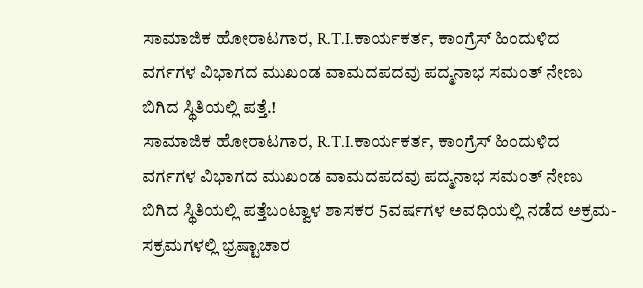ಸಾಮಾಜಿಕ ಹೋರಾಟಗಾರ, R.T.I.ಕಾರ್ಯಕರ್ತ, ಕಾಂಗ್ರೆಸ್ ಹಿಂದುಳಿದ ವರ್ಗಗಳ ವಿಭಾಗದ ಮುಖಂಡ ವಾಮದಪದವು ಪದ್ಮನಾಭ ಸಮಂತ್ ನೇಣು ಬಿಗಿದ ಸ್ಥಿತಿಯಲ್ಲಿ ಪತ್ತೆ.!
ಸಾಮಾಜಿಕ ಹೋರಾಟಗಾರ, R.T.I.ಕಾರ್ಯಕರ್ತ, ಕಾಂಗ್ರೆಸ್ ಹಿಂದುಳಿದ ವರ್ಗಗಳ ವಿಭಾಗದ ಮುಖಂಡ ವಾಮದಪದವು ಪದ್ಮನಾಭ ಸಮಂತ್ ನೇಣು ಬಿಗಿದ ಸ್ಥಿತಿಯಲ್ಲಿ ಪತ್ತೆಬಂಟ್ವಾಳ ಶಾಸಕರ 5ವರ್ಷಗಳ ಅವಧಿಯಲ್ಲಿ ನಡೆದ ಅಕ್ರಮ-ಸಕ್ರಮಗಳಲ್ಲಿ ಭ್ರಷ್ಟಾಚಾರ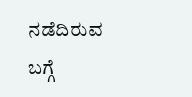ನಡೆದಿರುವ ಬಗ್ಗೆ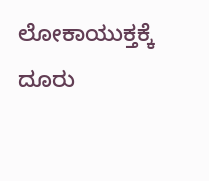ಲೋಕಾಯುಕ್ತಕ್ಕೆ ದೂರು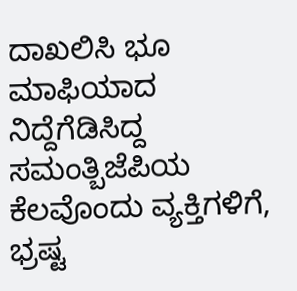ದಾಖಲಿಸಿ ಭೂ ಮಾಫಿಯಾದ ನಿದ್ದೆಗೆಡಿಸಿದ್ದ ಸಮಂತ್ಬಿಜೆಪಿಯ ಕೆಲವೊಂದು ವ್ಯಕ್ತಿಗಳಿಗೆ, ಭ್ರಷ್ಟ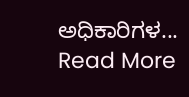ಅಧಿಕಾರಿಗಳ...
Read More